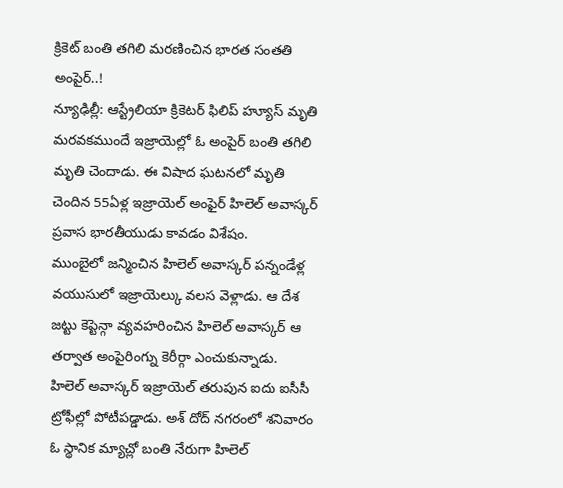క్రికెట్ బంతి తగిలి మరణించిన భారత సంతతి అంపైర్..!
న్యూఢిల్లీ: ఆస్ట్రేలియా క్రికెటర్ ఫిలిప్ హ్యూస్ మృతి మరవకముందే ఇజ్రాయెల్లో ఓ అంపైర్ బంతి తగిలి మృతి చెందాడు. ఈ విషాద ఘటనలో మృతి చెందిన 55ఏళ్ల ఇజ్రాయెల్ అంఫైర్ హిలెల్ అవాస్కర్ ప్రవాస భారతీయుడు కావడం విశేషం.
ముంబైలో జన్మించిన హిలెల్ అవాస్కర్ పన్నండేళ్ల వయుసులో ఇజ్రాయెల్కు వలస వెళ్లాడు. ఆ దేశ జట్టు కెప్టెన్గా వ్యవహరించిన హిలెల్ అవాస్కర్ ఆ తర్వాత అంపైరింగ్ను కెరీర్గా ఎంచుకున్నాడు.
హిలెల్ అవాస్కర్ ఇజ్రాయెల్ తరుపున ఐదు ఐసీసీ ట్రోఫీల్లో పోటీపడ్డాడు. అశ్ దోద్ నగరంలో శనివారం ఓ స్థానిక మ్యాచ్లో బంతి నేరుగా హిలెల్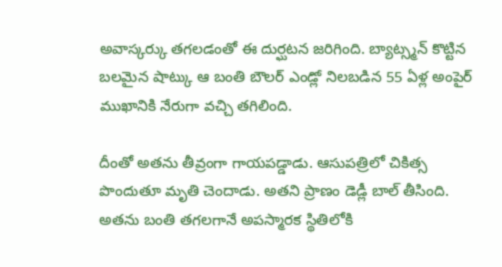అవాస్కర్కు తగలడంతో ఈ దుర్ఘటన జరిగింది. బ్యాట్స్మన్ కొట్టిన బలమైన షాట్కు ఆ బంతి బౌలర్ ఎండ్లో నిలబడిన 55 ఏళ్ల అంపైర్ ముఖానికి నేరుగా వచ్చి తగిలింది.

దీంతో అతను తీవ్రంగా గాయపడ్డాడు. ఆసుపత్రిలో చికిత్స పొందుతూ మృతి చెందాడు. అతని ప్రాణం డెడ్లీ బాల్ తీసింది. అతను బంతి తగలగానే అపస్మారక స్థితిలోకి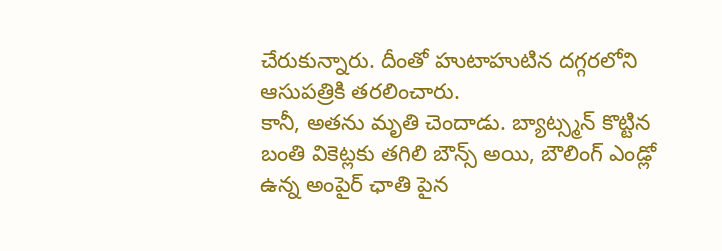చేరుకున్నారు. దీంతో హుటాహుటిన దగ్గరలోని ఆసుపత్రికి తరలించారు.
కానీ, అతను మృతి చెందాడు. బ్యాట్స్మన్ కొట్టిన బంతి వికెట్లకు తగిలి బౌన్స్ అయి, బౌలింగ్ ఎండ్లో ఉన్న అంపైర్ ఛాతి పైన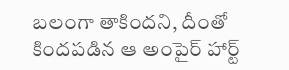బలంగా తాకిందని, దీంతో కిందపడిన ఆ అంపైర్ హార్ట్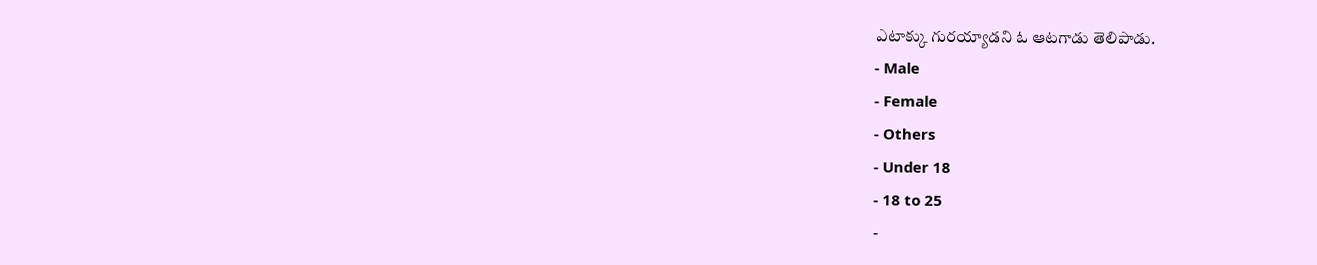ఎటాక్కు గురయ్యాడని ఓ ఆటగాడు తెలిపాడు.
- Male
- Female
- Others
- Under 18
- 18 to 25
-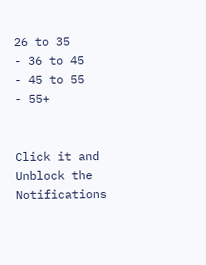26 to 35
- 36 to 45
- 45 to 55
- 55+


Click it and Unblock the Notifications